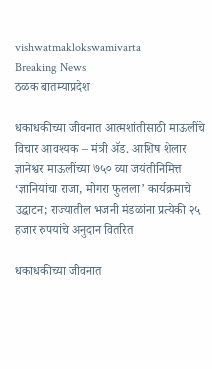vishwatmaklokswamivarta
Breaking News
ठळक बातम्याप्रदेश

धकाधकीच्या जीवनात आत्मशांतीसाठी माऊलींचे विचार आवश्यक – मंत्री ॲड. आशिष शेलार ज्ञानेश्वर माऊलींच्या ७५० व्या जयंतीनिमित्त ‘ज्ञानियांचा राजा, मोगरा फुलला’ कार्यक्रमाचे उद्घाटन; राज्यातील भजनी मंडळांना प्रत्येकी २५ हजार रुपयांचे अनुदान वितरित

धकाधकीच्या जीवनात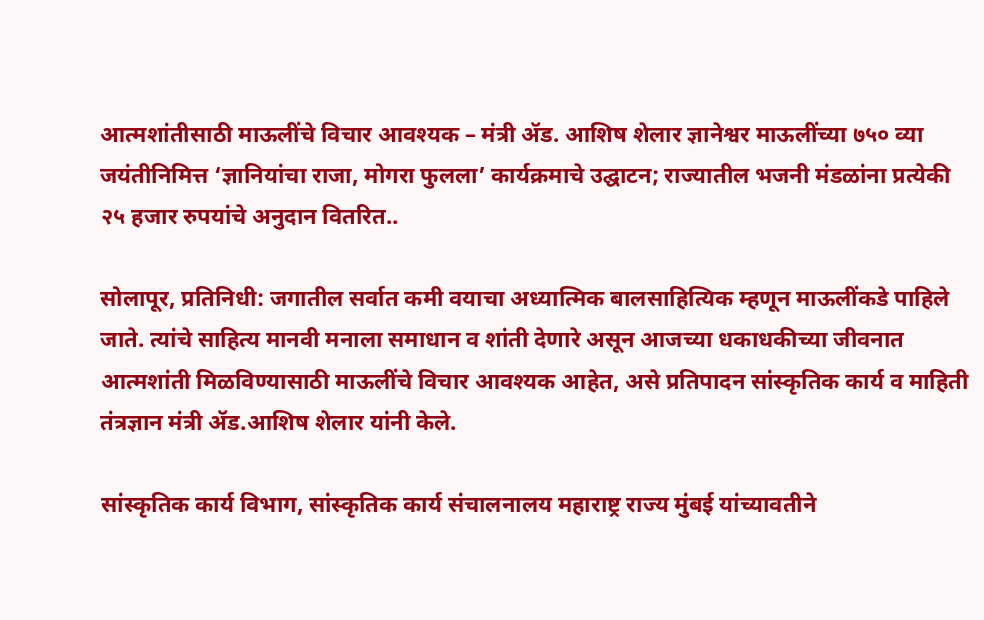आत्मशांतीसाठी माऊलींचे विचार आवश्यक – मंत्री ॲड. आशिष शेलार ज्ञानेश्वर माऊलींच्या ७५० व्या जयंतीनिमित्त ‘ज्ञानियांचा राजा, मोगरा फुलला’ कार्यक्रमाचे उद्घाटन; राज्यातील भजनी मंडळांना प्रत्येकी २५ हजार रुपयांचे अनुदान वितरित..

सोलापूर, प्रतिनिधी: जगातील सर्वात कमी वयाचा अध्यात्मिक बालसाहित्यिक म्हणून माऊलींकडे पाहिले जाते. त्यांचे साहित्य मानवी मनाला समाधान व शांती देणारे असून आजच्या धकाधकीच्या जीवनात आत्मशांती मिळविण्यासाठी माऊलींचे विचार आवश्यक आहेत, असे प्रतिपादन सांस्कृतिक कार्य व माहिती तंत्रज्ञान मंत्री ॲड.आशिष शेलार यांनी केले.

सांस्कृतिक कार्य विभाग, सांस्कृतिक कार्य संचालनालय महाराष्ट्र राज्य मुंबई यांच्यावतीने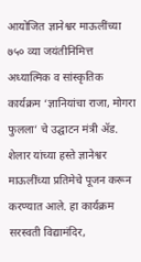आयोजित ज्ञानेश्वर माऊलींच्या ७५० व्या जयंतीनिमित्त अध्यात्मिक व सांस्कृतिक कार्यक्रम ‘ज्ञानियांचा राजा, मोगरा फुलला’ चे उद्घाटन मंत्री ॲड. शेलार यांच्या हस्ते ज्ञानेश्वर माऊलींच्या प्रतिमेचे पूजन करून करण्यात आले. हा कार्यक्रम सरस्वती विद्यामंदिर,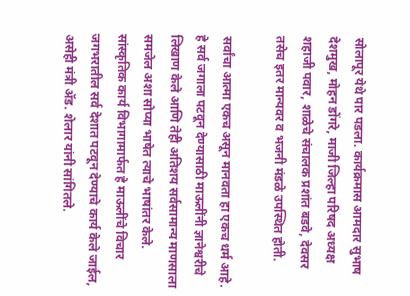सोलापूर येथे पार पडला. कार्यक्रमास आमदार सुभाष देशमुख, मोहन डोंगरे, माजी जिल्हा परिषद अध्यक्ष शहाजी पवार, शाळेचे संचालक प्रशांत बडवे, देवसर तसेच इतर मान्यवर व भजनी मंडळे उपस्थित होती.

सर्वांचा आत्मा एकच असून मानवता हा एकच धर्म आहे. हे सर्व जगाला पटवून देण्यासाठी माऊलींनी ज्ञानेश्वरीचे लिखाण केले आणि तेही अतिशय सर्वसामान्य माणसाला समजेल अशा सोप्या भाषेत त्याचे भाषांतर केले. सांस्कृतिक कार्य विभागामार्फत हे माऊलींचे विचार जगभरातील सर्व देशात पटवून देण्याचे कार्य केले जाईल, असेही मंत्री ॲड. शेलार यांनी सांगितले.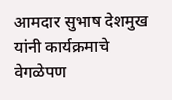आमदार सुभाष देशमुख यांनी कार्यक्रमाचे वेगळेपण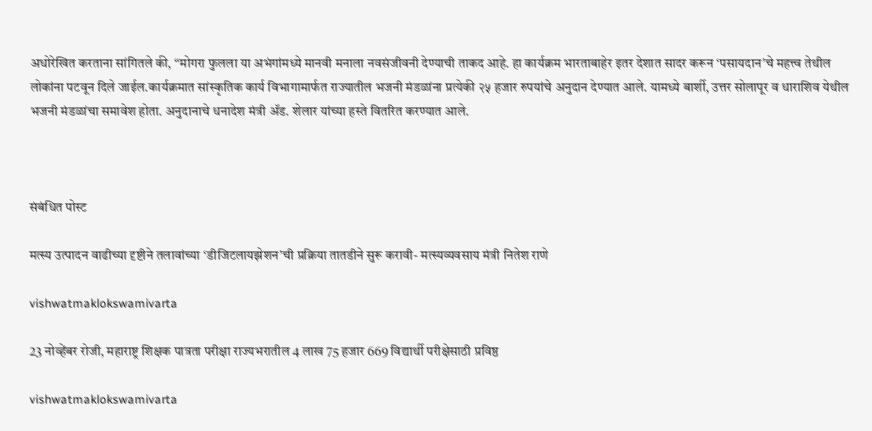अधोरेखित करताना सांगितले की, “मोगरा फुलला या अभंगांमध्ये मानवी मनाला नवसंजीवनी देण्याची ताकद आहे. हा कार्यक्रम भारताबाहेर इतर देशात सादर करून ‘पसायदान’चे महत्त्व तेथील लोकांना पटवून दिले जाईल.कार्यक्रमात सांस्कृतिक कार्य विभागामार्फत राज्यातील भजनी मंडळांना प्रत्येकी २५ हजार रुपयांचे अनुदान देण्यात आले. यामध्ये बार्शी, उत्तर सोलापूर व धाराशिव येथील भजनी मंडळांचा समावेश होता. अनुदानाचे धनादेश मंत्री ॲड. शेलार यांच्या हस्ते वितरित करण्यात आले.



संबंधित पोस्ट

मत्स्य उत्पादन वाढीच्या दृष्टीने तलावांच्या ‘डीजिटलायझेशन’ची प्रक्रिया तातडीने सुरू करावी- मत्स्यव्यवसाय मंत्री नितेश राणे

vishwatmaklokswamivarta

23 नोव्हेंबर रोजी, महाराष्ट्र शिक्षक पात्रता परीक्षा राज्यभरातील 4 लाख 75 हजार 669 विद्यार्थी परीक्षेसाठी प्रविष्ठ

vishwatmaklokswamivarta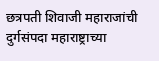छत्रपती शिवाजी महाराजांची दुर्गसंपदा महाराष्ट्राच्या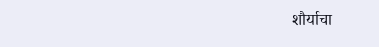शौर्याचा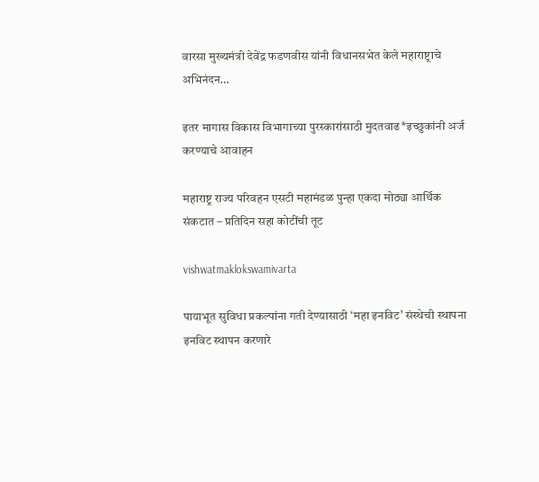वारसा मुख्यमंत्री देवेंद्र फडणवीस यांनी विधानसभेत केले महाराष्ट्राचे अभिनंदन…

इतर मागास विकास विभागाच्या पुरस्कारांसाठी मुदतवाढ*इच्छुकांनी अर्ज करण्याचे आवाहन

महाराष्ट्र राज्य परिवहन एसटी महामंडळ पुन्हा एकदा मोठ्या आर्थिक संकटात – प्रतिदिन सहा कोटींची तूट

vishwatmaklokswamivarta

पायाभूत सुविधा प्रकल्पांना गती देण्यासाठी ‘महा इनविट’ संस्थेची स्थापना इनविट स्थापन करणारे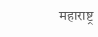महाराष्ट्र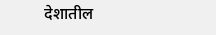देशातील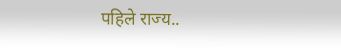पहिले राज्य..